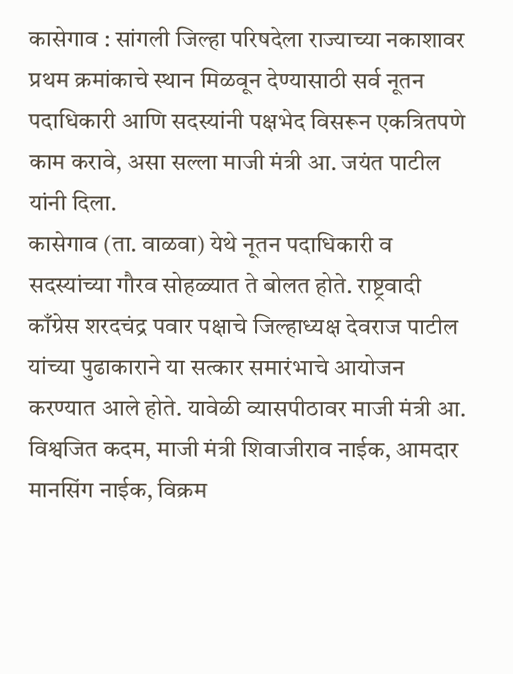कासेगाव : सांगली जिल्हा परिषदेला राज्याच्या नकाशावर प्रथम क्रमांकाचे स्थान मिळवून देण्यासाठी सर्व नूतन पदाधिकारी आणि सदस्यांनी पक्षभेद विसरून एकत्रितपणे काम करावे, असा सल्ला माजी मंत्री आ. जयंत पाटील यांनी दिला.
कासेगाव (ता. वाळवा) येथे नूतन पदाधिकारी व सदस्यांच्या गौरव सोहळ्यात ते बोलत होते. राष्ट्रवादी काँग्रेस शरदचंद्र पवार पक्षाचे जिल्हाध्यक्ष देवराज पाटील यांच्या पुढाकाराने या सत्कार समारंभाचे आयोजन करण्यात आले होते. यावेळी व्यासपीठावर माजी मंत्री आ. विश्वजित कदम, माजी मंत्री शिवाजीराव नाईक, आमदार मानसिंग नाईक, विक्रम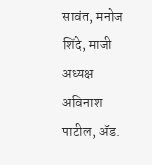सावंत, मनोज शिंदे, माजी अध्यक्ष अविनाश पाटील, ॲड.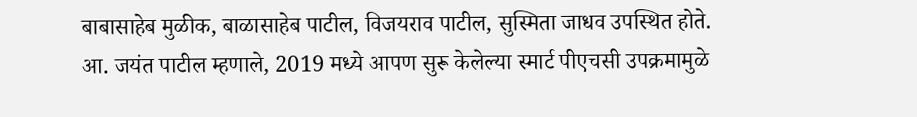बाबासाहेब मुळीक, बाळासाहेब पाटील, विजयराव पाटील, सुस्मिता जाधव उपस्थित होते.
आ. जयंत पाटील म्हणाले, 2019 मध्ये आपण सुरू केलेल्या स्मार्ट पीएचसी उपक्रमामुळे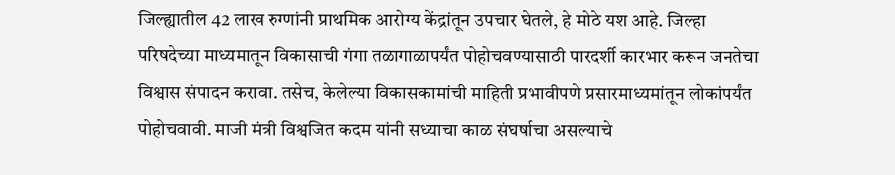जिल्ह्यातील 42 लाख रुग्णांनी प्राथमिक आरोग्य केंद्रांतून उपचार घेतले, हे मोठे यश आहे. जिल्हा परिषदेच्या माध्यमातून विकासाची गंगा तळागाळापर्यंत पोहोचवण्यासाठी पारदर्शी कारभार करून जनतेचा विश्वास संपादन करावा. तसेच, केलेल्या विकासकामांची माहिती प्रभावीपणे प्रसारमाध्यमांतून लोकांपर्यंत पोहोचवावी. माजी मंत्री विश्वजित कदम यांनी सध्याचा काळ संघर्षाचा असल्याचे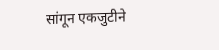सांगून एकजुटीने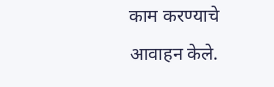काम करण्याचे आवाहन केले.